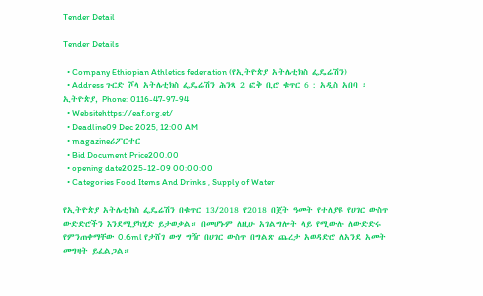Tender Detail

Tender Details

  • Company Ethiopian Athletics federation (የኢትዮጵያ አትሌቲክስ ፌዴሬሽን)
  • Address ጉርድ ሾላ አትሌቲክስ ፌዴሬሽን ሕንጻ 2 ፎቅ ቢሮ ቁጥር 6 : አዲስ አበባ ፡ ኢትዮጵያ, Phone: 0116-47-97-94
  • Websitehttps://eaf.org.et/
  • Deadline09 Dec 2025, 12:00 AM
  • magazineሪፖርተር
  • Bid Document Price200.00
  • opening date2025-12-09 00:00:00
  • Categories Food Items And Drinks , Supply of Water

የኢትዮጵያ አትሌቲክስ ፌዴሬሽን በቁጥር 13/2018 የ2018 በጀት ዓመት የተለያዩ የሀገር ውስጥ ውድድሮችን እንደሚያካሂድ ይታወቃል። በመሆኑም ለዚሁ አገልግሎት ላይ የሚውሉ ለውድድሩ የምንጠቀማቸው 0.6ml የታሸገ ውሃ ግዥ በሀገር ውስጥ በግልጽ ጨረታ አወዳድሮ ለአንደ አመት መግዛት ይፈልጋል።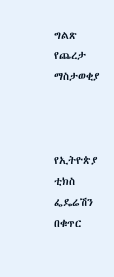ግልጽ የጨረታ ማስታወቂያ



የኢትዮጵያ ቲክስ ፌዴሬሽን በቁጥር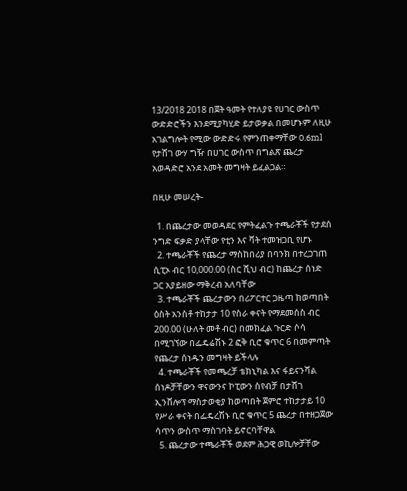13/2018 2018 በጀት ዓመት የተለያዩ የሀገር ውስጥ ውድድሮችን እንደሚያካሂድ ይታወቃል በመሆኑም ለዚሁ አገልግሎት የሚው ውድድሩ የምንጠቀማቸው 0.6ml የታሸገ ውሃ ግዥ በሀገር ውስጥ በግልጽ ጨረታ አወዳድሮ አንደ አመት መግዛት ይፈልጋል።

በዚሁ መሠረት-

  1. በጨረታው መወዳደር የምትፈልጉ ተጫራቾች የታደሰ ንግድ ፍቃድ ያላቸው የቲን እና ቫት ተመዝጋቢ የሆኑ
  2. ተጫራቾች የጨረታ ማስከበሪያ በባንክ በተረጋገጠ ሲፒኦ ብር 10,000.00 (ስር ሺህ ብር) ከጨረታ ሰነድ ጋር አያይዘው ማቅረብ አለባቸው
  3. ተጫራቾች ጨረታውን በሪፖርተር ጋዜጣ ከወጣበት ዕስት አንስቶ ተከታታ 10 የስራ ቀናት የማደመሰስ ብር 200.00 (ሁለት መቶ ብር) በመክፈል ጉርድ ሶሳ በሚገኘው በፌዴሬሽኑ 2 ፎቅ ቢሮ ቁጥር 6 በመምጣት የጨረታ ሰነዱን መግዛት ይችላሉ
  4. ተጫራቾች የመጫረቻ ቴክኒካል እና ፋይናንሻል ሰነዶቻቸውን ዋናውንና ኮፒውን ስየብቻ በታሸገ ኢንቨሎፕ ማስታወቂያ ከወጣበት ጀምሮ ተከታታይ 10 የሥራ ቀናት በፌዴረሽኑ ቢሮ ቁጥር 5 ጨረታ በተዘጋጀው ሳጥን ውስጥ ማስገባት ይኖርባቸዋል
  5. ጨረታው ተጫራቾች ወደም ሕጋዊ ወኪሎቻቸው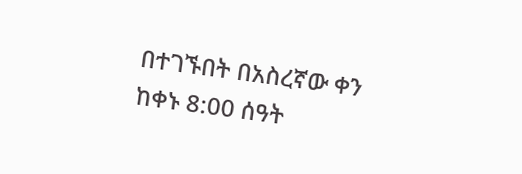በተገኙበት በአስረኛው ቀን ከቀኑ 8:00 ሰዓት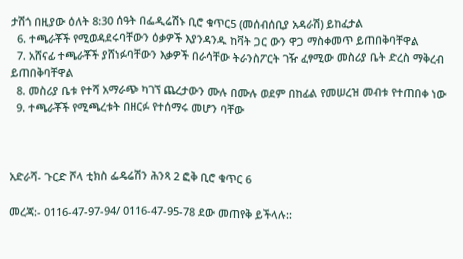ታሽጎ በዚያው ዕለት 8:30 ሰዓት በፌዲሬሽኑ ቢሮ ቁጥር5 (መሰብሰቢያ አዳራሽ) ይከፈታል
  6. ተጫራቾች የሚወዳደሩባቸውን ዕቃዎች እያንዳንዱ ከቫት ጋር ውን ዋጋ ማስቀመጥ ይጠበቅባቸዋል
  7. አሸናፊ ተጫራቾች ያሸነፉባቸውን እቃዎች በራሳቸው ትራንስፖርት ገዥ ፈፃሚው መስሪያ ቤት ድረስ ማቅረብ ይጠበቅባቸዋል
  8. መስሪያ ቤቱ የተሻ አማራጭ ካገኘ ጨረታውን ሙሉ በሙሉ ወደም በከፊል የመሠረዝ መብቱ የተጠበቀ ነው
  9. ተጫራቾች የሚጫረቱት በዘርፉ የተሰማሩ መሆን ባቸው



አድራሻ- ጉርድ ሾላ ቲክስ ፌዴሬሽን ሕንጻ 2 ፎቅ ቢሮ ቁጥር 6

መረጃ:- 0116-47-97-94/ 0116-47-95-78 ደው መጠየቅ ይችላሉ::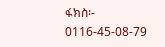ፋክስ፡- 0116-45-08-79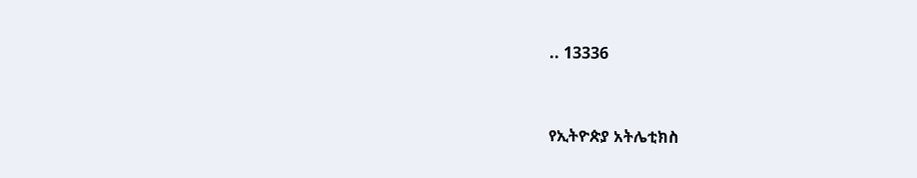.. 13336



የኢትዮጵያ አትሌቲክስ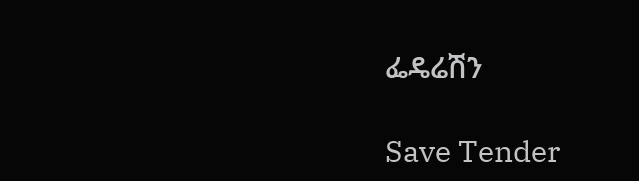ፌዴሬሽን

Save Tender